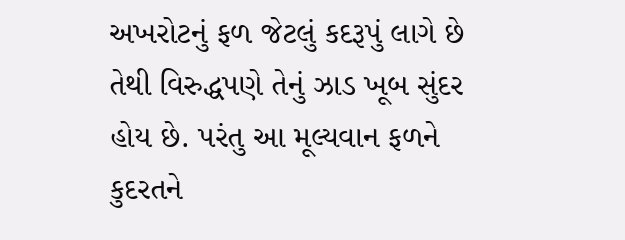અખરોટનું ફળ જેટલું કદરૂપું લાગે છે તેથી વિરુદ્ધપણે તેનું ઝાડ ખૂબ સુંદર હોય છે. પરંતુ આ મૂલ્યવાન ફળને કુદરતને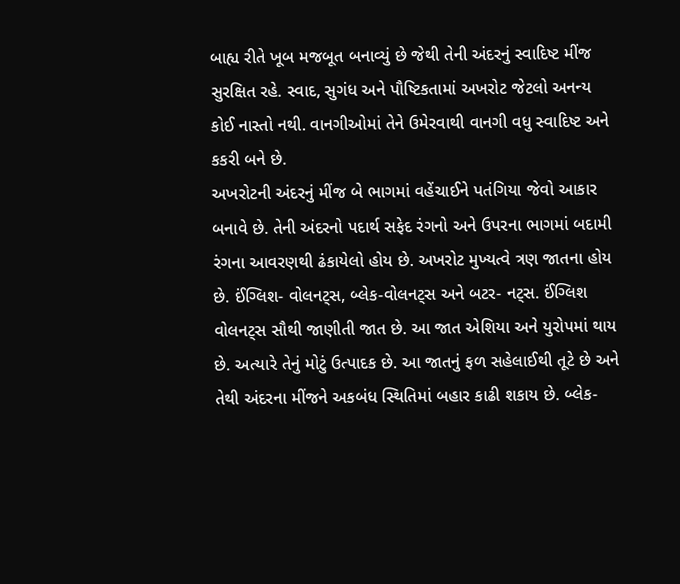બાહ્ય રીતે ખૂબ મજબૂત બનાવ્યું છે જેથી તેની અંદરનું સ્વાદિષ્ટ મીંજ સુરક્ષિત રહે. સ્વાદ, સુગંધ અને પૌષ્ટિકતામાં અખરોટ જેટલો અનન્ય કોઈ નાસ્તો નથી. વાનગીઓમાં તેને ઉમેરવાથી વાનગી વધુ સ્વાદિષ્ટ અને કકરી બને છે.
અખરોટની અંદરનું મીંજ બે ભાગમાં વહેંચાઈને પતંગિયા જેવો આકાર બનાવે છે. તેની અંદરનો પદાર્થ સફેદ રંગનો અને ઉપરના ભાગમાં બદામી રંગના આવરણથી ઢંકાયેલો હોય છે. અખરોટ મુખ્યત્વે ત્રણ જાતના હોય છે. ઈંગ્લિશ- વોલનટ્સ, બ્લેક-વોલનટ્સ અને બટર- નટ્સ. ઈંગ્લિશ વોલનટ્સ સૌથી જાણીતી જાત છે. આ જાત એશિયા અને યુરોપમાં થાય છે. અત્યારે તેનું મોટું ઉત્પાદક છે. આ જાતનું ફળ સહેલાઈથી તૂટે છે અને તેથી અંદરના મીંજને અકબંધ સ્થિતિમાં બહાર કાઢી શકાય છે. બ્લેક-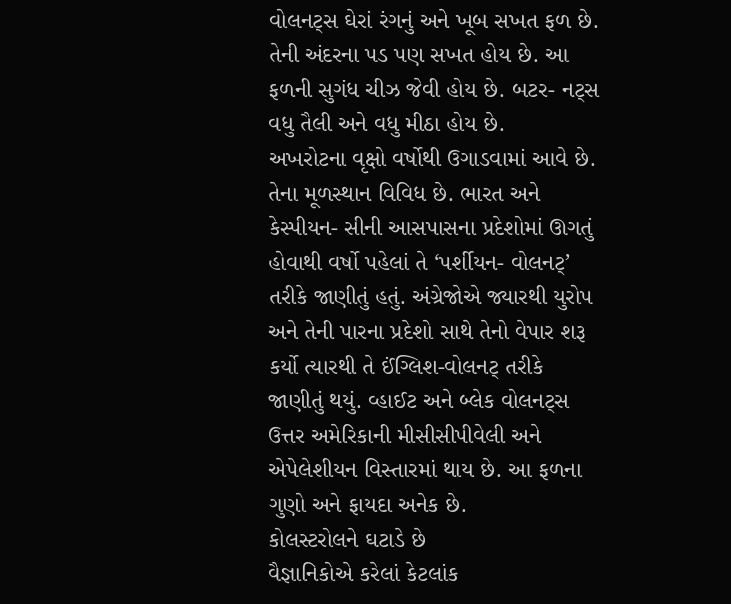વોલનટ્સ ઘેરાં રંગનું અને ખૂબ સખત ફળ છે. તેની અંદરના પડ પણ સખત હોય છે. આ ફળની સુગંધ ચીઝ જેવી હોય છે. બટર- નટ્સ વધુ તૈલી અને વધુ મીઠા હોય છે.
અખરોટના વૃક્ષો વર્ષોથી ઉગાડવામાં આવે છે. તેના મૂળસ્થાન વિવિધ છે. ભારત અને કેસ્પીયન- સીની આસપાસના પ્રદેશોમાં ઊગતું હોવાથી વર્ષો પહેલાં તે ‘પર્શીયન- વોલનટ્’ તરીકે જાણીતું હતું. અંગ્રેજોએ જ્યારથી યુરોપ અને તેની પારના પ્રદેશો સાથે તેનો વેપાર શરૂ કર્યો ત્યારથી તે ઈંગ્લિશ-વોલનટ્ તરીકે જાણીતું થયું. વ્હાઈટ અને બ્લેક વોલનટ્સ ઉત્તર અમેરિકાની મીસીસીપીવેલી અને એપેલેશીયન વિસ્તારમાં થાય છે. આ ફળના ગુણો અને ફાયદા અનેક છે.
કોલસ્ટરોલને ઘટાડે છે
વૈજ્ઞાનિકોએ કરેલાં કેટલાંક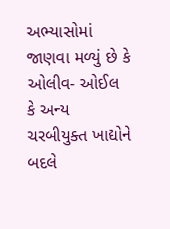અભ્યાસોમાં જાણવા મળ્યું છે કે ઓલીવ- ઓઈલ કે અન્ય ચરબીયુક્ત ખાદ્યોને બદલે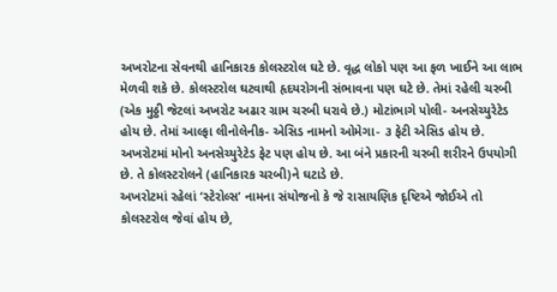અખરોટના સેવનથી હાનિકારક કોલસ્ટરોલ ઘટે છે. વૃદ્ધ લોકો પણ આ ફળ ખાઈને આ લાભ મેળવી શકે છે. કોલસ્ટરોલ ઘટવાથી હૃદયરોગની સંભાવના પણ ઘટે છે. તેમાં રહેલી ચરબી (એક મુઠ્ઠી જેટલાં અખરોટ અઢાર ગ્રામ ચરબી ધરાવે છે.) મોટાંભાગે પોલી- અનસેચ્યુરેટેડ હોય છે. તેમાં આલ્ફા લીનોલેનીક- એસિડ નામનો ઓમેગા- ૩ ફેટી એસિડ હોય છે. અખરોટમાં મોનો અનસેચ્યુરેટેડ ફેટ પણ હોય છે. આ બંને પ્રકારની ચરબી શરીરને ઉપયોગી છે. તે કોલસ્ટરોલને (હાનિકારક ચરબી)ને ઘટાડે છે.
અખરોટમાં રહેલાં ‘સ્ટેરોલ્સ’ નામના સંયોજનો કે જે રાસાયણિક દૃષ્ટિએ જોઈએ તો કોલસ્ટરોલ જેવાં હોય છે,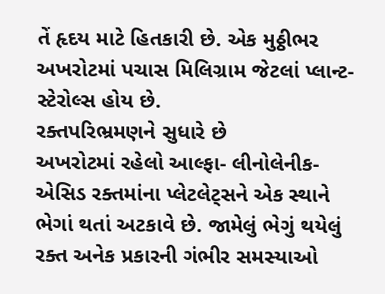તેં હૃદય માટે હિતકારી છે. એક મુઠ્ઠીભર અખરોટમાં પચાસ મિલિગ્રામ જેટલાં પ્લાન્ટ- સ્ટેરોલ્સ હોય છે.
રક્તપરિભ્રમણને સુધારે છે
અખરોટમાં રહેલો આલ્ફા- લીનોલેનીક- એસિડ રક્તમાંના પ્લેટલેટ્સને એક સ્થાને ભેગાં થતાં અટકાવે છે. જામેલું ભેગું થયેલું રક્ત અનેક પ્રકારની ગંભીર સમસ્યાઓ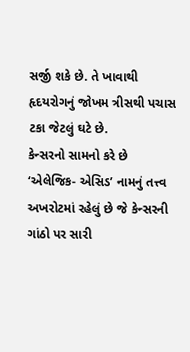સર્જી શકે છે. તે ખાવાથી હૃદયરોગનું જોખમ ત્રીસથી પચાસ ટકા જેટલું ઘટે છે.
કેન્સરનો સામનો કરે છે
‘એલેજિક- એસિડ’ નામનું તત્ત્વ અખરોટમાં રહેલું છે જે કેન્સરની ગાંઠો પર સારી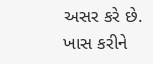અસર કરે છે. ખાસ કરીને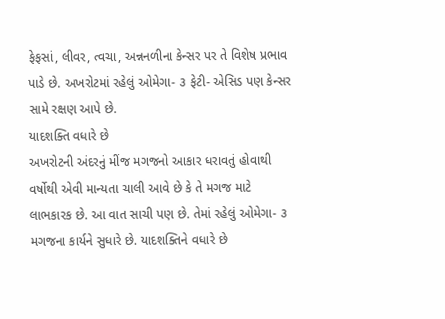ફેફસાં, લીવર, ત્વચા, અન્નનળીના કેન્સર પર તે વિશેષ પ્રભાવ પાડે છે. અખરોટમાં રહેલું ઓમેગા- ૩ ફેટી- એસિડ પણ કેન્સર સામે રક્ષણ આપે છે.
યાદશક્તિ વધારે છે
અખરોટની અંદરનું મીંજ મગજનો આકાર ધરાવતું હોવાથી વર્ષોથી એવી માન્યતા ચાલી આવે છે કે તે મગજ માટે લાભકારક છે. આ વાત સાચી પણ છે. તેમાં રહેલું ઓમેગા- ૩ મગજના કાર્યને સુધારે છે. યાદશક્તિને વધારે છે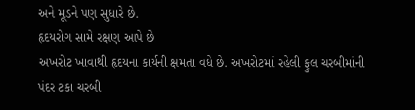અને મૂડને પણ સુધારે છે.
હૃદયરોગ સામે રક્ષણ આપે છે
અખરોટ ખાવાથી હૃદયના કાર્યની ક્ષમતા વધે છે. અખરોટમાં રહેલી ફુલ ચરબીમાંની પંદર ટકા ચરબી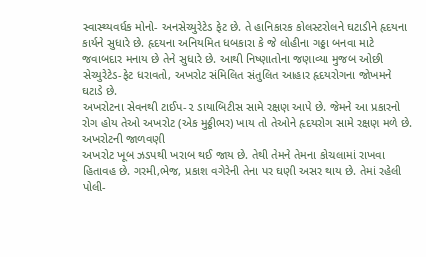સ્વાસ્થ્યવર્ધક મોનો- અનસેચ્યુરેટેડ ફેટ છે. તે હાનિકારક કોલસ્ટરોલને ઘટાડીને હૃદયના કાર્યને સુધારે છે. હૃદયના અનિયમિત ધબકારા કે જે લોહીના ગઠ્ઠા બનવા માટે જવાબદાર મનાય છે તેને સુધારે છે. આથી નિષ્ણાતોના જણાવ્યા મુજબ ઓછી સેચ્યુરેટેડ-ફેટ ધરાવતો, અખરોટ સંમિલિત સંતુલિત આહાર હૃદયરોગના જોખમને ઘટાડે છે.
અખરોટના સેવનથી ટાઈપ-૨ ડાયાબિટીસ સામે રક્ષણ આપે છે. જેમને આ પ્રકારનો રોગ હોય તેઓ અખરોટ (એક મુઠ્ઠીભર) ખાય તો તેઓને હૃદયરોગ સામે રક્ષણ મળે છે.
અખરોટની જાળવણી
અખરોટ ખૂબ ઝડપથી ખરાબ થઈ જાય છે. તેથી તેમને તેમના કોચલામાં રાખવા હિતાવહ છે. ગરમી,ભેજ, પ્રકાશ વગેરેની તેના પર ઘણી અસર થાય છે. તેમાં રહેલી પોલી-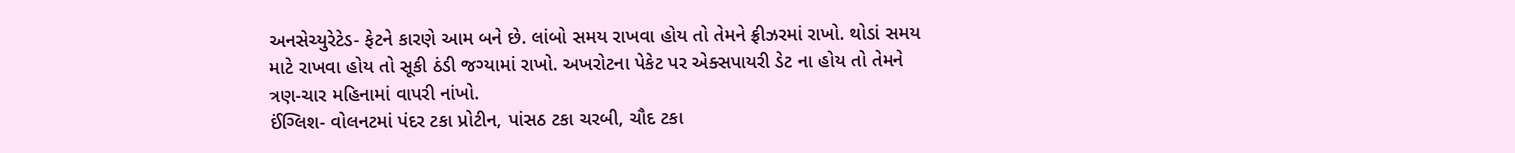અનસેચ્યુરેટેડ- ફેટને કારણે આમ બને છે. લાંબો સમય રાખવા હોય તો તેમને ફ્રીઝરમાં રાખો. થોડાં સમય માટે રાખવા હોય તો સૂકી ઠંડી જગ્યામાં રાખો. અખરોટના પેકેટ પર એક્સપાયરી ડેટ ના હોય તો તેમને ત્રણ-ચાર મહિનામાં વાપરી નાંખો.
ઈંગ્લિશ- વોલનટમાં પંદર ટકા પ્રોટીન, પાંસઠ ટકા ચરબી, ચૌદ ટકા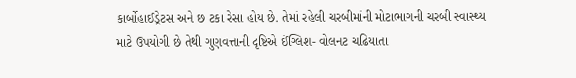કાર્બોહાઈડ્રેટસ અને છ ટકા રેસા હોય છે. તેમાં રહેલી ચરબીમાંની મોટાભાગની ચરબી સ્વાસ્થ્ય માટે ઉપયોગી છે તેથી ગુણવત્તાની દૃષ્ટિએ ઈંગ્લિશ- વોલનટ ચઢિયાતા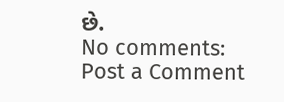છે.
No comments:
Post a Comment